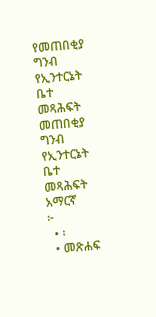የመጠበቂያ ግንብ የኢንተርኔት ቤተ መጻሕፍት
መጠበቂያ ግንብ
የኢንተርኔት ቤተ መጻሕፍት
አማርኛ
፦
  • ፡
  • መጽሐፍ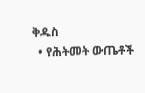ቅዱስ
  • የሕትመት ውጤቶች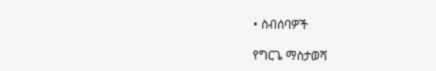• ስብሰባዎች

የግርጌ ማስታወሻ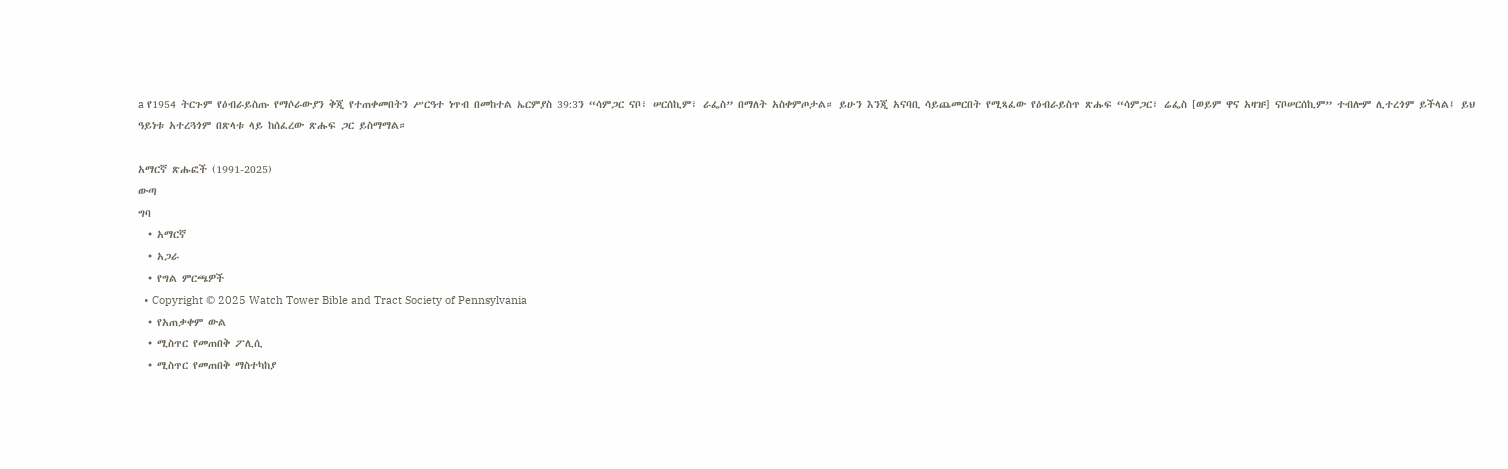a የ1954 ትርጉም የዕብራይስጡ የማሶራውያን ቅጂ የተጠቀመበትን ሥርዓተ ነጥብ በመከተል ኤርምያስ 39:3ን “ሳምጋር ናቦ፣ ሠርሰኪም፣ ራፌስ” በማለት አስቀምጦታል። ይሁን እንጂ አናባቢ ሳይጨመርበት የሚጻፈው የዕብራይስጥ ጽሑፍ “ሳምጋር፣ ሬፌስ [ወይም ዋና አዛዡ] ናቦሠርሰኪም” ተብሎም ሊተረጎም ይችላል፤ ይህ ዓይነቱ አተረጓጎም በጽላቱ ላይ ከሰፈረው ጽሑፍ ጋር ይስማማል።

አማርኛ ጽሑፎች (1991-2025)
ውጣ
ግባ
  • አማርኛ
  • አጋራ
  • የግል ምርጫዎች
  • Copyright © 2025 Watch Tower Bible and Tract Society of Pennsylvania
  • የአጠቃቀም ውል
  • ሚስጥር የመጠበቅ ፖሊሲ
  • ሚስጥር የመጠበቅ ማስተካከያ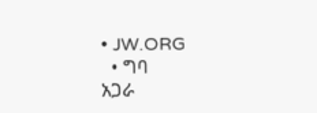• JW.ORG
  • ግባ
አጋራ